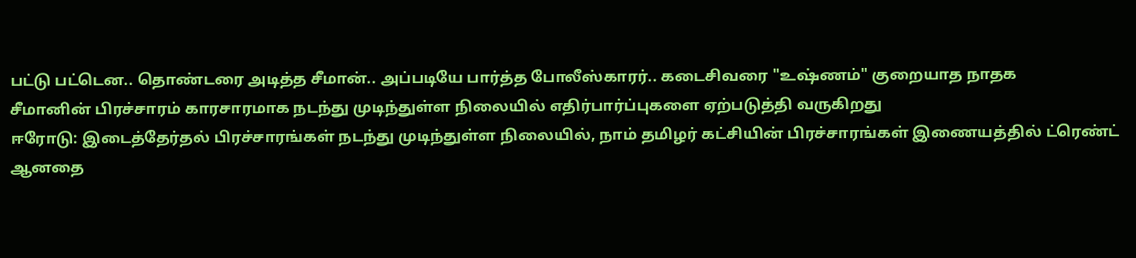பட்டு பட்டென.. தொண்டரை அடித்த சீமான்.. அப்படியே பார்த்த போலீஸ்காரர்.. கடைசிவரை "உஷ்ணம்" குறையாத நாதக
சீமானின் பிரச்சாரம் காரசாரமாக நடந்து முடிந்துள்ள நிலையில் எதிர்பார்ப்புகளை ஏற்படுத்தி வருகிறது
ஈரோடு: இடைத்தேர்தல் பிரச்சாரங்கள் நடந்து முடிந்துள்ள நிலையில், நாம் தமிழர் கட்சியின் பிரச்சாரங்கள் இணையத்தில் ட்ரெண்ட் ஆனதை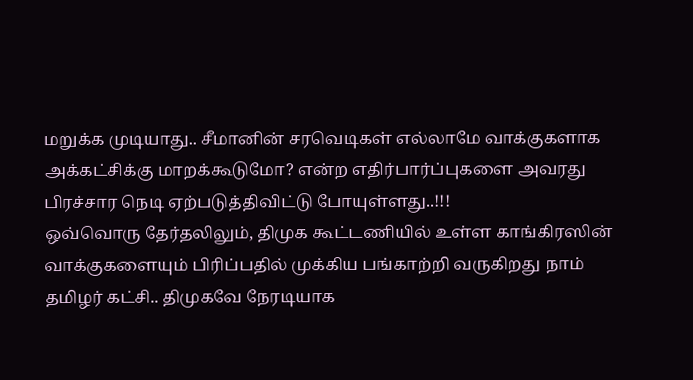மறுக்க முடியாது.. சீமானின் சரவெடிகள் எல்லாமே வாக்குகளாக அக்கட்சிக்கு மாறக்கூடுமோ? என்ற எதிர்பார்ப்புகளை அவரது பிரச்சார நெடி ஏற்படுத்திவிட்டு போயுள்ளது..!!!
ஒவ்வொரு தேர்தலிலும், திமுக கூட்டணியில் உள்ள காங்கிரஸின் வாக்குகளையும் பிரிப்பதில் முக்கிய பங்காற்றி வருகிறது நாம் தமிழர் கட்சி.. திமுகவே நேரடியாக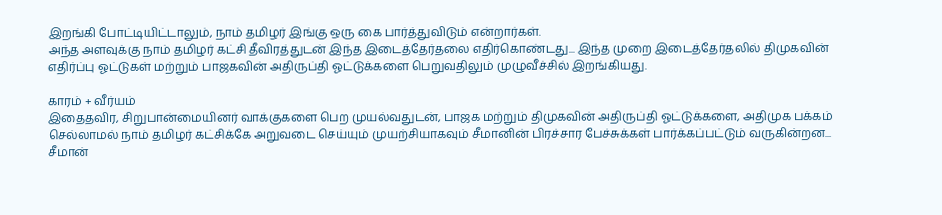இறங்கி போட்டியிட்டாலும், நாம் தமிழர் இங்கு ஒரு கை பார்த்துவிடும் என்றார்கள்.
அந்த அளவுக்கு நாம் தமிழர் கட்சி தீவிரத்துடன் இந்த இடைத்தேர்தலை எதிர்கொண்டது... இந்த முறை இடைத்தேர்தலில் திமுகவின் எதிர்ப்பு ஓட்டுகள் மற்றும் பாஜகவின் அதிருப்தி ஓட்டுக்களை பெறுவதிலும் முழுவீச்சில் இறங்கியது.

காரம் + வீர்யம்
இதைதவிர, சிறுபான்மையினர் வாக்குகளை பெற முயல்வதுடன், பாஜக மற்றும் திமுகவின் அதிருப்தி ஓட்டுக்களை, அதிமுக பக்கம் செல்லாமல் நாம் தமிழர் கட்சிக்கே அறுவடை செய்யும் முயற்சியாகவும் சீமானின் பிரச்சார பேச்சுக்கள் பார்க்கப்பட்டும் வருகின்றன... சீமான்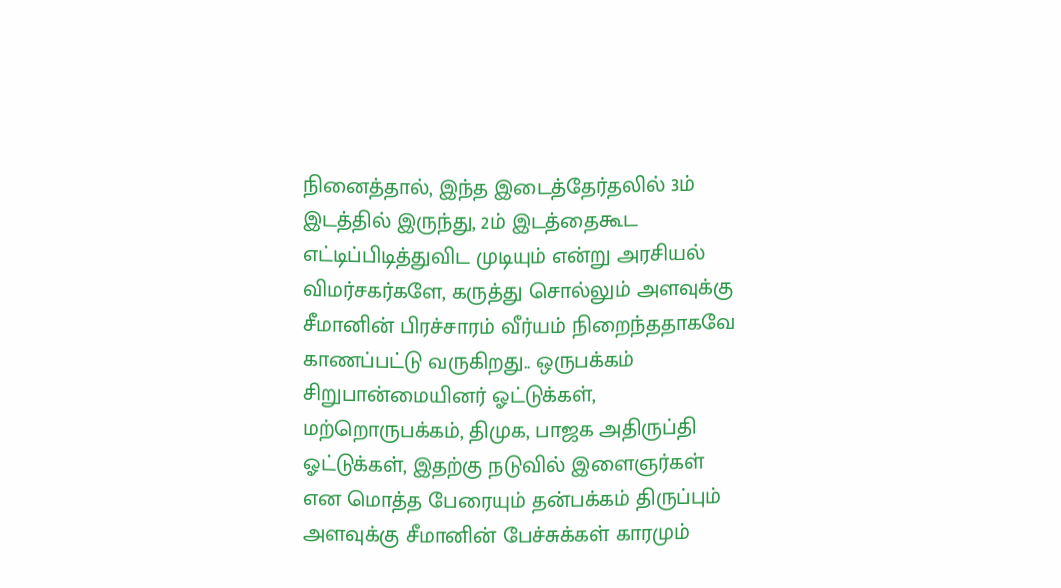நினைத்தால், இந்த இடைத்தேர்தலில் 3ம் இடத்தில் இருந்து, 2ம் இடத்தைகூட எட்டிப்பிடித்துவிட முடியும் என்று அரசியல் விமர்சகர்களே, கருத்து சொல்லும் அளவுக்கு சீமானின் பிரச்சாரம் வீர்யம் நிறைந்ததாகவே காணப்பட்டு வருகிறது.. ஒருபக்கம் சிறுபான்மையினர் ஓட்டுக்கள், மற்றொருபக்கம், திமுக, பாஜக அதிருப்தி ஓட்டுக்கள், இதற்கு நடுவில் இளைஞர்கள் என மொத்த பேரையும் தன்பக்கம் திருப்பும் அளவுக்கு சீமானின் பேச்சுக்கள் காரமும்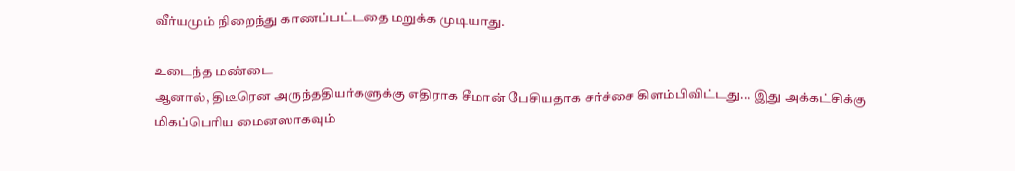வீர்யமும் நிறைந்து காணப்பட்டதை மறுக்க முடியாது.

உடைந்த மண்டை
ஆனால், திடீரென அருந்ததியர்களுக்கு எதிராக சீமான் பேசியதாக சர்ச்சை கிளம்பிவிட்டது... இது அக்கட்சிக்கு மிகப்பெரிய மைனஸாகவும்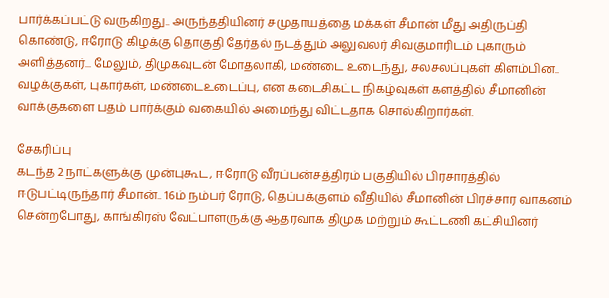பார்க்கப்பட்டு வருகிறது.. அருந்ததியினர் சமுதாயத்தை மக்கள் சீமான் மீது அதிருப்தி கொண்டு, ஈரோடு கிழக்கு தொகுதி தேர்தல் நடத்தும் அலுவலர் சிவகுமாரிடம் புகாரும் அளித்தனர்... மேலும், திமுகவுடன் மோதலாகி, மண்டை உடைந்து, சலசலப்புகள் கிளம்பின.. வழக்குகள், புகார்கள், மண்டைஉடைப்பு, என கடைசிகட்ட நிகழ்வுகள் களத்தில் சீமானின் வாக்குகளை பதம் பார்க்கும் வகையில் அமைந்து விட்டதாக சொல்கிறார்கள்.

சேகரிப்பு
கடந்த 2 நாட்களுக்கு முன்புகூட, ஈரோடு வீரப்பன்சத்திரம் பகுதியில் பிரசாரத்தில் ஈடுபட்டிருந்தார் சீமான்.. 16ம் நம்பர் ரோடு, தெப்பக்குளம் வீதியில் சீமானின் பிரச்சார வாகனம் சென்றபோது, காங்கிரஸ் வேட்பாளருக்கு ஆதரவாக திமுக மற்றும் கூட்டணி கட்சியினர்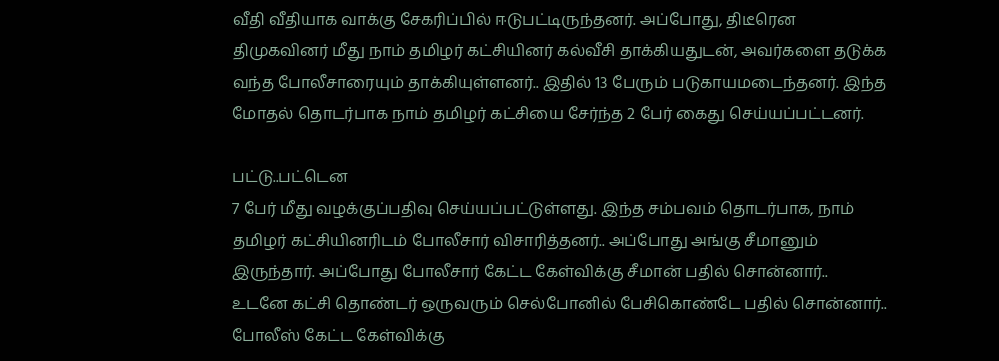வீதி வீதியாக வாக்கு சேகரிப்பில் ஈடுபட்டிருந்தனர். அப்போது, திடீரென திமுகவினர் மீது நாம் தமிழர் கட்சியினர் கல்வீசி தாக்கியதுடன், அவர்களை தடுக்க வந்த போலீசாரையும் தாக்கியுள்ளனர்.. இதில் 13 பேரும் படுகாயமடைந்தனர். இந்த மோதல் தொடர்பாக நாம் தமிழர் கட்சியை சேர்ந்த 2 பேர் கைது செய்யப்பட்டனர்.

பட்டு..பட்டென
7 பேர் மீது வழக்குப்பதிவு செய்யப்பட்டுள்ளது. இந்த சம்பவம் தொடர்பாக, நாம் தமிழர் கட்சியினரிடம் போலீசார் விசாரித்தனர்.. அப்போது அங்கு சீமானும் இருந்தார். அப்போது போலீசார் கேட்ட கேள்விக்கு சீமான் பதில் சொன்னார்.. உடனே கட்சி தொண்டர் ஒருவரும் செல்போனில் பேசிகொண்டே பதில் சொன்னார்.. போலீஸ் கேட்ட கேள்விக்கு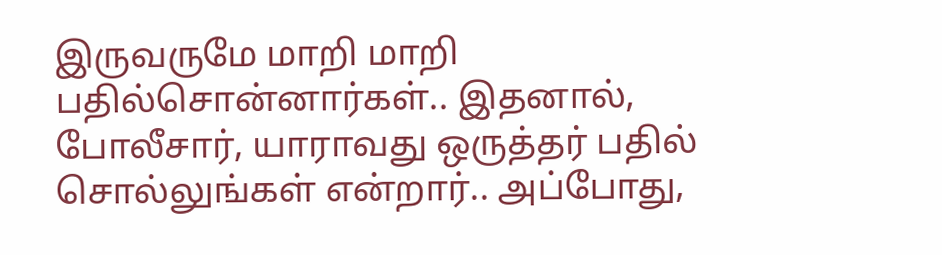இருவருமே மாறி மாறி பதில்சொன்னார்கள்.. இதனால், போலீசார், யாராவது ஒருத்தர் பதில் சொல்லுங்கள் என்றார்.. அப்போது,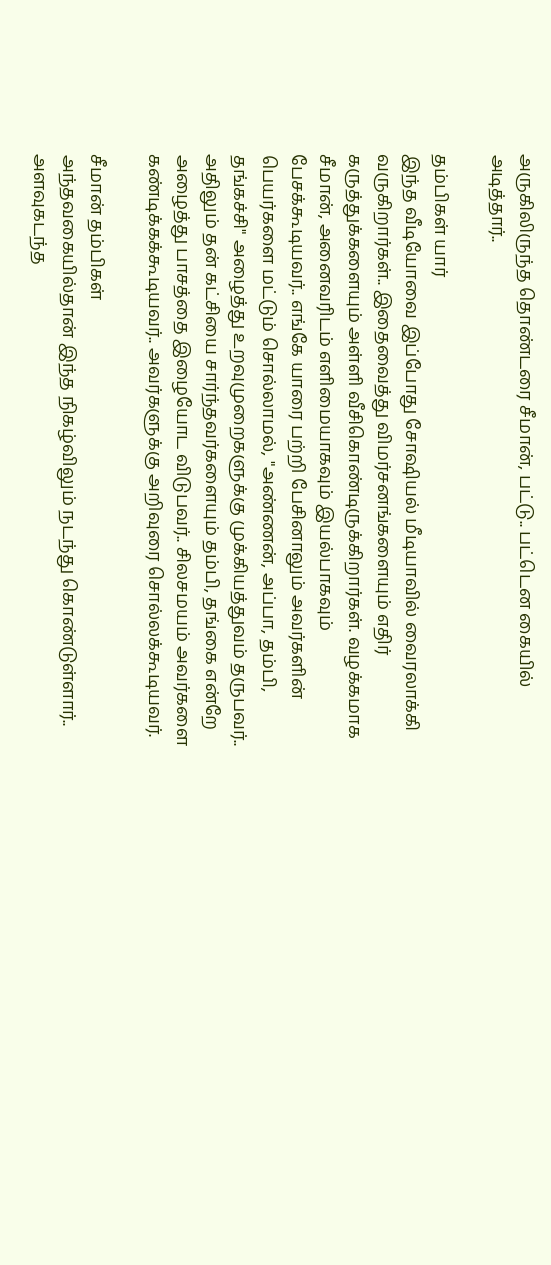அருகிலிருந்த தொண்டரை சீமான், பட்டு.. பட்டென கையில் அடித்தார்..

தம்பிகள் யார்
இந்த வீடியோவை இப்போது சோஷியல் மீடியாவில் வைரலாக்கி வருகிறார்கள்.. இதைவைத்து விமர்சனங்களையும் எதிர் கருத்துக்களையும் அள்ளி வீசிகொண்டிருக்கிறார்கள். வழக்கமாக சீமான், அனைவரிடம் எளிமையாகவும் இயல்பாகவும் பேசக்கூடியவர்.. எங்கே யாரை பற்றி பேசினாலும் அவர்களின் பெயர்களை மட்டும் சொல்லாமல், "அண்ணன், அப்பா, தம்பி, தங்கச்சி" அழைத்து உறவுமுறைகளுக்கு முக்கியத்துவம் தருபவர்.. அதிலும் தன் கட்சியை சார்ந்தவர்களையும் தம்பி, தங்கை என்றே அழைத்து பாசத்தை இழையோட விடுபவர்.. சிலசமயம் அவர்களை கண்டிக்கக்கூடியவர்.. அவர்களுக்கு அறிவுரை சொல்லக்கூடியவர்.

சீமான் தம்பிகள்
அந்தவகையில்தான் இந்த நிகழ்விலும் நடந்து கொண்டுள்ளார்.. அளவுகடந்த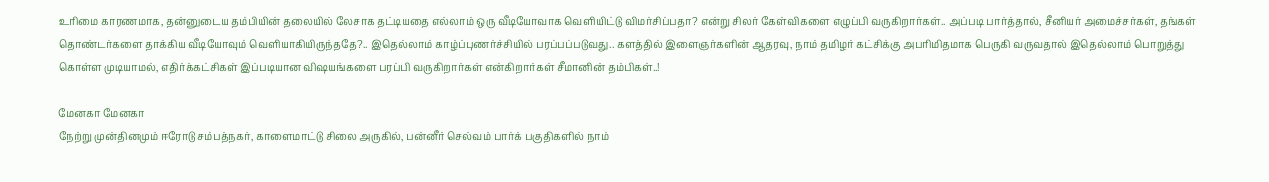உரிமை காரணமாக, தன்னுடைய தம்பியின் தலையில் லேசாக தட்டியதை எல்லாம் ஒரு வீடியோவாக வெளியிட்டு விமர்சிப்பதா? என்று சிலர் கேள்விகளை எழுப்பி வருகிறார்கள்.. அப்படி பார்த்தால், சீனியர் அமைச்சர்கள், தங்கள் தொண்டர்களை தாக்கிய வீடியோவும் வெளியாகியிருந்ததே?.. இதெல்லாம் காழ்ப்புணர்ச்சியில் பரப்பப்படுவது.. களத்தில் இளைஞர்களின் ஆதரவு, நாம் தமிழர் கட்சிக்கு அபரிமிதமாக பெருகி வருவதால் இதெல்லாம் பொறுத்து கொள்ள முடியாமல், எதிர்க்கட்சிகள் இப்படியான விஷயங்களை பரப்பி வருகிறார்கள் என்கிறார்கள் சீமானின் தம்பிகள்..!

மேனகா மேனகா
நேற்று முன்தினமும் ஈரோடு சம்பத்நகர், காளைமாட்டு சிலை அருகில், பன்னீர் செல்வம் பார்க் பகுதிகளில் நாம்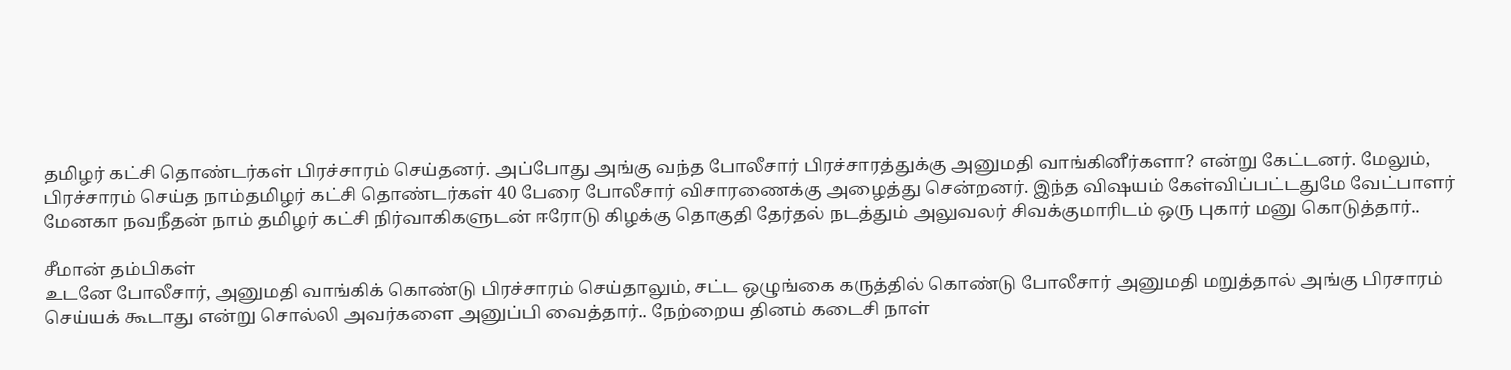தமிழர் கட்சி தொண்டர்கள் பிரச்சாரம் செய்தனர். அப்போது அங்கு வந்த போலீசார் பிரச்சாரத்துக்கு அனுமதி வாங்கினீர்களா? என்று கேட்டனர். மேலும், பிரச்சாரம் செய்த நாம்தமிழர் கட்சி தொண்டர்கள் 40 பேரை போலீசார் விசாரணைக்கு அழைத்து சென்றனர். இந்த விஷயம் கேள்விப்பட்டதுமே வேட்பாளர் மேனகா நவநீதன் நாம் தமிழர் கட்சி நிர்வாகிகளுடன் ஈரோடு கிழக்கு தொகுதி தேர்தல் நடத்தும் அலுவலர் சிவக்குமாரிடம் ஒரு புகார் மனு கொடுத்தார்..

சீமான் தம்பிகள்
உடனே போலீசார், அனுமதி வாங்கிக் கொண்டு பிரச்சாரம் செய்தாலும், சட்ட ஒழுங்கை கருத்தில் கொண்டு போலீசார் அனுமதி மறுத்தால் அங்கு பிரசாரம் செய்யக் கூடாது என்று சொல்லி அவர்களை அனுப்பி வைத்தார்.. நேற்றைய தினம் கடைசி நாள்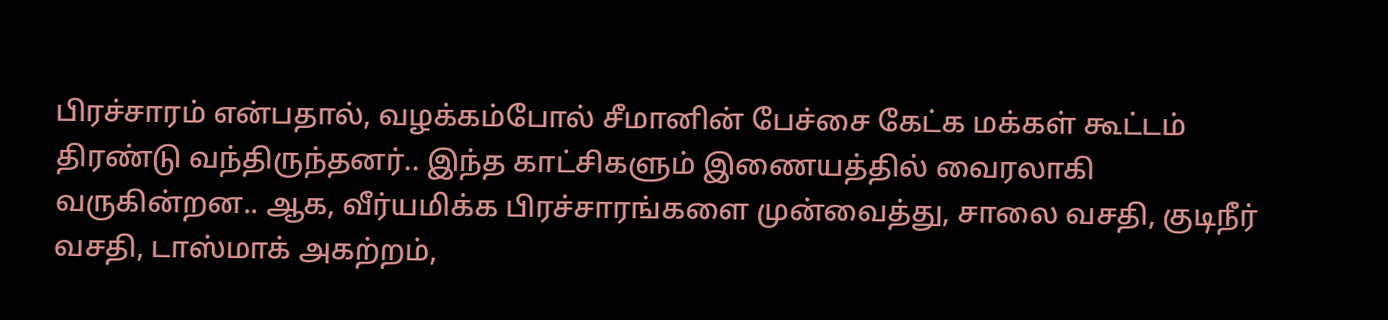பிரச்சாரம் என்பதால், வழக்கம்போல் சீமானின் பேச்சை கேட்க மக்கள் கூட்டம் திரண்டு வந்திருந்தனர்.. இந்த காட்சிகளும் இணையத்தில் வைரலாகி வருகின்றன.. ஆக, வீர்யமிக்க பிரச்சாரங்களை முன்வைத்து, சாலை வசதி, குடிநீர் வசதி, டாஸ்மாக் அகற்றம்,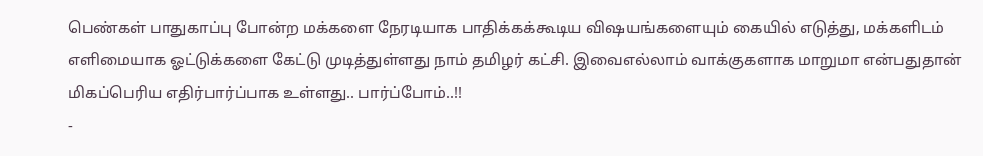பெண்கள் பாதுகாப்பு போன்ற மக்களை நேரடியாக பாதிக்கக்கூடிய விஷயங்களையும் கையில் எடுத்து, மக்களிடம் எளிமையாக ஓட்டுக்களை கேட்டு முடித்துள்ளது நாம் தமிழர் கட்சி. இவைஎல்லாம் வாக்குகளாக மாறுமா என்பதுதான் மிகப்பெரிய எதிர்பார்ப்பாக உள்ளது.. பார்ப்போம்..!!
-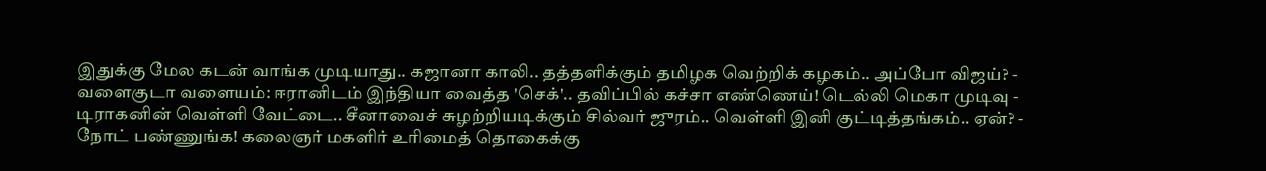இதுக்கு மேல கடன் வாங்க முடியாது.. கஜானா காலி.. தத்தளிக்கும் தமிழக வெற்றிக் கழகம்.. அப்போ விஜய்? -
வளைகுடா வளையம்: ஈரானிடம் இந்தியா வைத்த 'செக்'.. தவிப்பில் கச்சா எண்ணெய்! டெல்லி மெகா முடிவு -
டிராகனின் வெள்ளி வேட்டை.. சீனாவைச் சுழற்றியடிக்கும் சில்வர் ஜுரம்.. வெள்ளி இனி குட்டித்தங்கம்.. ஏன்? -
நோட் பண்ணுங்க! கலைஞர் மகளிர் உரிமைத் தொகைக்கு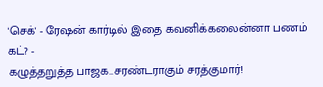'செக்' - ரேஷன் கார்டில் இதை கவனிக்கலைன்னா பணம் கட்? -
கழுத்தறுத்த பாஜக..சரண்டராகும் சரத்குமார்!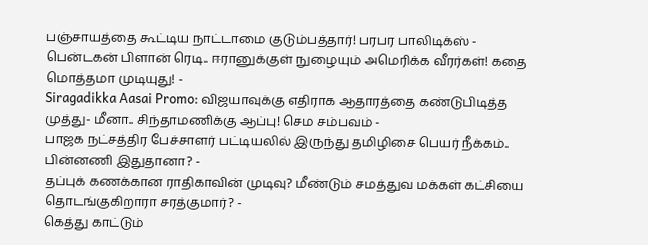பஞ்சாயத்தை கூட்டிய நாட்டாமை குடும்பத்தார்! பரபர பாலிடிக்ஸ் -
பென்டகன் பிளான் ரெடி.. ஈரானுக்குள் நுழையும் அமெரிக்க வீரர்கள்! கதை மொத்தமா முடியுது! -
Siragadikka Aasai Promo: விஜயாவுக்கு எதிராக ஆதாரத்தை கண்டுபிடித்த முத்து- மீனா.. சிந்தாமணிக்கு ஆப்பு! செம சம்பவம் -
பாஜக நட்சத்திர பேச்சாளர் பட்டியலில் இருந்து தமிழிசை பெயர் நீக்கம்.. பின்னணி இதுதானா? -
தப்புக் கணக்கான ராதிகாவின் முடிவு? மீண்டும் சமத்துவ மக்கள் கட்சியை தொடங்குகிறாரா சரத்குமார்? -
கெத்து காட்டும்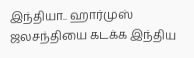இந்தியா.. ஹார்முஸ் ஜலசந்தியை கடக்க இந்திய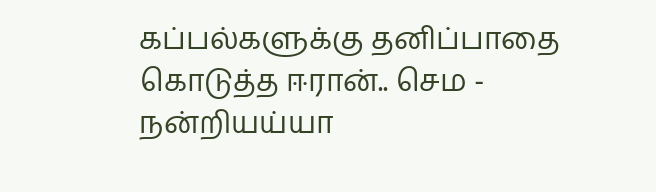கப்பல்களுக்கு தனிப்பாதை கொடுத்த ஈரான்.. செம -
நன்றியய்யா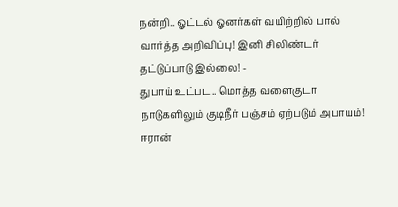நன்றி.. ஓட்டல் ஓனர்கள் வயிற்றில் பால் வார்த்த அறிவிப்பு! இனி சிலிண்டர் தட்டுப்பாடு இல்லை! -
துபாய் உட்பட.. மொத்த வளைகுடா நாடுகளிலும் குடிநீர் பஞ்சம் ஏற்படும் அபாயம்! ஈரான்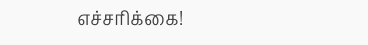எச்சரிக்கை!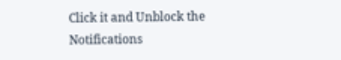Click it and Unblock the Notifications